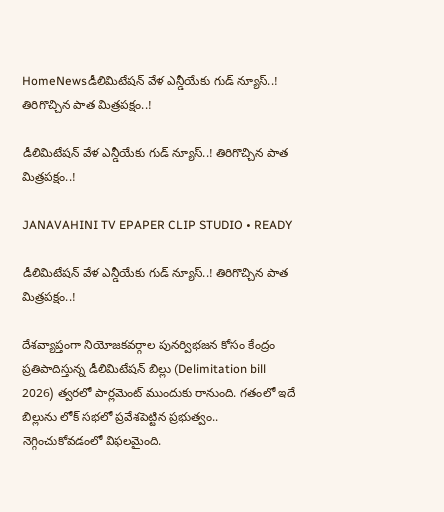HomeNewsడీలిమిటేషన్ వేళ ఎన్డీయేకు గుడ్ న్యూస్..! తిరిగొచ్చిన పాత మిత్రపక్షం..!

డీలిమిటేషన్ వేళ ఎన్డీయేకు గుడ్ న్యూస్..! తిరిగొచ్చిన పాత మిత్రపక్షం..!

JANAVAHINI TV EPAPER CLIP STUDIO • READY

డీలిమిటేషన్ వేళ ఎన్డీయేకు గుడ్ న్యూస్..! తిరిగొచ్చిన పాత మిత్రపక్షం..!

దేశవ్యాప్తంగా నియోజకవర్గాల పునర్విభజన కోసం కేంద్రం ప్రతిపాదిస్తున్న డీలిమిటేషన్ బిల్లు (Delimitation bill 2026) త్వరలో పార్లమెంట్ ముందుకు రానుంది. గతంలో ఇదే బిల్లును లోక్ సభలో ప్రవేశపెట్టిన ప్రభుత్వం.. నెగ్గించుకోవడంలో విఫలమైంది.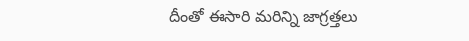దీంతో ఈసారి మరిన్ని జాగ్రత్తలు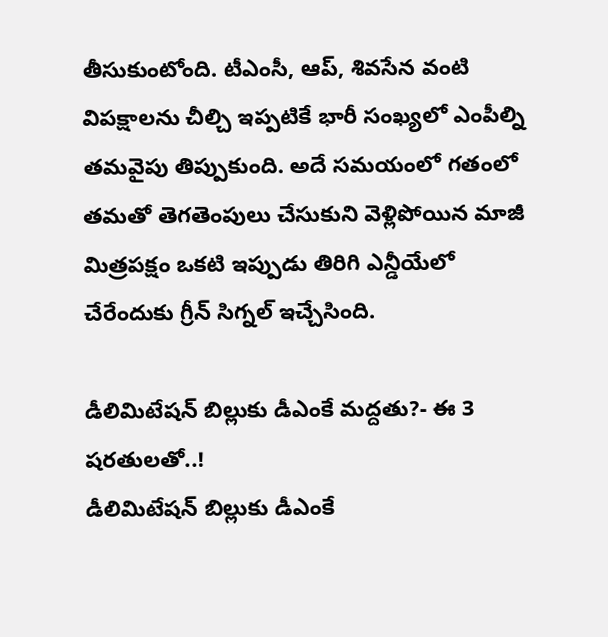తీసుకుంటోంది. టీఎంసీ, ఆప్, శివసేన వంటి విపక్షాలను చీల్చి ఇప్పటికే భారీ సంఖ్యలో ఎంపీల్ని తమవైపు తిప్పుకుంది. అదే సమయంలో గతంలో తమతో తెగతెంపులు చేసుకుని వెళ్లిపోయిన మాజీ మిత్రపక్షం ఒకటి ఇప్పుడు తిరిగి ఎన్డీయేలో చేరేందుకు గ్రీన్ సిగ్నల్ ఇచ్చేసింది.

డీలిమిటేషన్ బిల్లుకు డీఎంకే మద్దతు?- ఈ 3 షరతులతో..!
డీలిమిటేషన్ బిల్లుకు డీఎంకే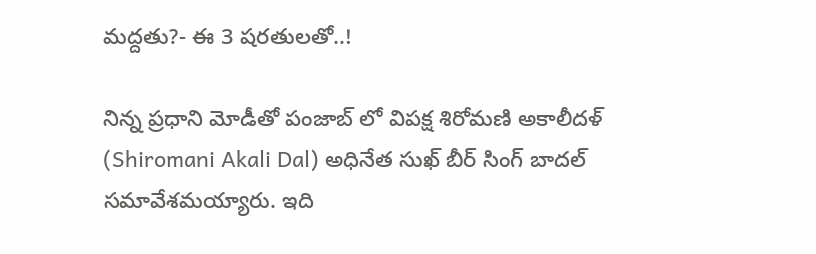మద్దతు?- ఈ 3 షరతులతో..!

నిన్న ప్రధాని మోడీతో పంజాబ్ లో విపక్ష శిరోమణి అకాలీదళ్ (Shiromani Akali Dal) అధినేత సుఖ్ బీర్ సింగ్ బాదల్ సమావేశమయ్యారు. ఇది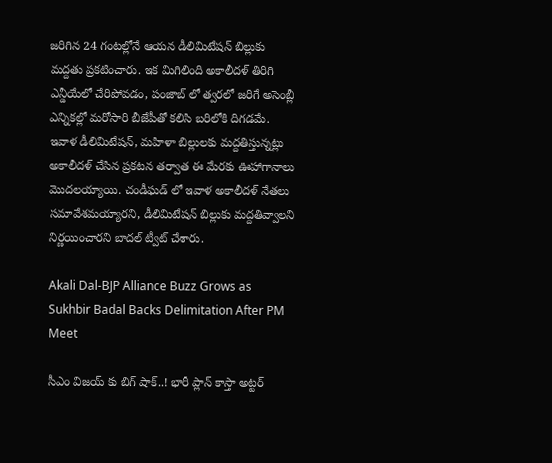జరిగిన 24 గంటల్లోనే ఆయన డీలిమిటేషన్ బిల్లుకు మద్దతు ప్రకటించారు. ఇక మిగిలింది అకాలీదళ్ తిరిగి ఎన్డీయేలో చేరిపోవడం, పంజాబ్ లో త్వరలో జరిగే అసెంబ్లీ ఎన్నికల్లో మరోసారి బీజేపీతో కలిసి బరిలోకి దిగడమే. ఇవాళ డీలిమిటేషన్, మహిళా బిల్లులకు మద్దతిస్తున్నట్లు అకాలీదళ్ చేసిన ప్రకటన తర్వాత ఈ మేరకు ఊహాగానాలు మొదలయ్యాయి. చండీఘడ్ లో ఇవాళ అకాలీదళ్ నేతలు సమావేశమయ్యారని, డీలిమిటేషన్ బిల్లుకు మద్దతివ్వాలని నిర్ణయించారని బాదల్ ట్వీట్ చేశారు.

Akali Dal-BJP Alliance Buzz Grows as Sukhbir Badal Backs Delimitation After PM Meet

సీఎం విజయ్ కు బిగ్ షాక్..! భారీ ప్లాన్ కాస్తా అట్టర్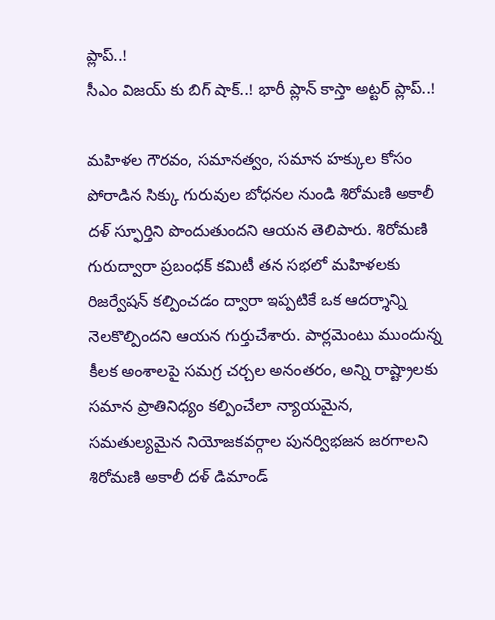ప్లాప్..!
సీఎం విజయ్ కు బిగ్ షాక్..! భారీ ప్లాన్ కాస్తా అట్టర్ ప్లాప్..!

మహిళల గౌరవం, సమానత్వం, సమాన హక్కుల కోసం పోరాడిన సిక్కు గురువుల బోధనల నుండి శిరోమణి అకాలీ దళ్ స్ఫూర్తిని పొందుతుందని ఆయన తెలిపారు. శిరోమణి గురుద్వారా ప్రబంధక్ కమిటీ తన సభలో మహిళలకు రిజర్వేషన్ కల్పించడం ద్వారా ఇప్పటికే ఒక ఆదర్శాన్ని నెలకొల్పిందని ఆయన గుర్తుచేశారు. పార్లమెంటు ముందున్న కీలక అంశాలపై సమగ్ర చర్చల అనంతరం, అన్ని రాష్ట్రాలకు సమాన ప్రాతినిధ్యం కల్పించేలా న్యాయమైన, సమతుల్యమైన నియోజకవర్గాల పునర్విభజన జరగాలని శిరోమణి అకాలీ దళ్ డిమాండ్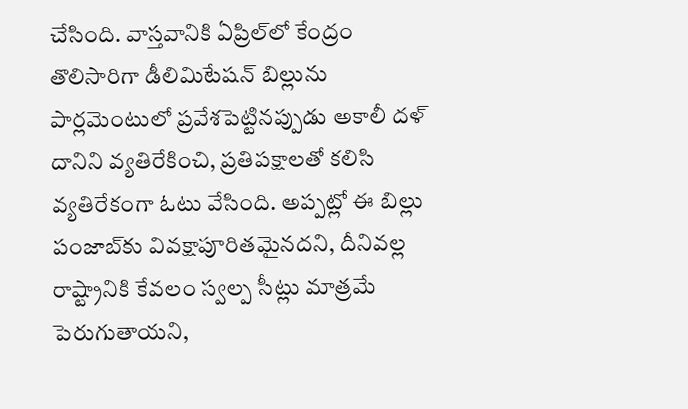చేసింది. వాస్తవానికి ఏప్రిల్‌లో కేంద్రం తొలిసారిగా డీలిమిటేషన్ బిల్లును పార్లమెంటులో ప్రవేశపెట్టినప్పుడు అకాలీ దళ్ దానిని వ్యతిరేకించి, ప్రతిపక్షాలతో కలిసి వ్యతిరేకంగా ఓటు వేసింది. అప్పట్లో ఈ బిల్లు పంజాబ్‌కు వివక్షాపూరితమైనదని, దీనివల్ల రాష్ట్రానికి కేవలం స్వల్ప సీట్లు మాత్రమే పెరుగుతాయని,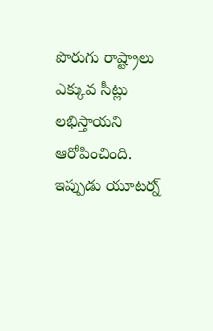పొరుగు రాష్ట్రాలు ఎక్కువ సీట్లు లభిస్తాయని ఆరోపించింది. ఇప్పుడు యూటర్న్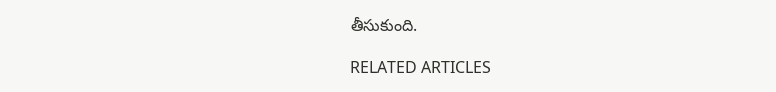తీసుకుంది.

RELATED ARTICLES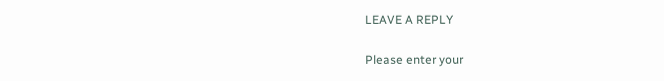LEAVE A REPLY

Please enter your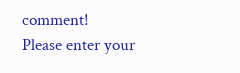comment!
Please enter your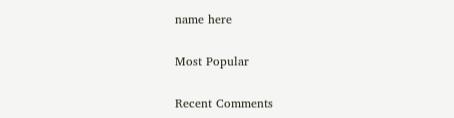name here

Most Popular

Recent Comments